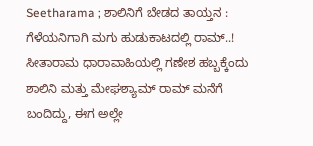Seetharama ; ಶಾಲಿನಿಗೆ ಬೇಡದ ತಾಯ್ತನ : ಗೆಳೆಯನಿಗಾಗಿ ಮಗು ಹುಡುಕಾಟದಲ್ಲಿ ರಾಮ್..!
ಸೀತಾರಾಮ ಧಾರಾವಾಹಿಯಲ್ಲಿ ಗಣೇಶ ಹಬ್ಬಕ್ಕೆಂದು ಶಾಲಿನಿ ಮತ್ತು ಮೇಘಶ್ಯಾಮ್ ರಾಮ್ ಮನೆಗೆ ಬಂದಿದ್ದು, ಈಗ ಅಲ್ಲೇ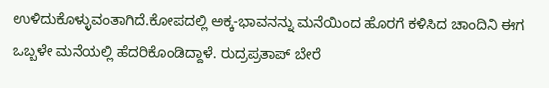ಉಳಿದುಕೊಳ್ಳುವಂತಾಗಿದೆ.ಕೋಪದಲ್ಲಿ ಅಕ್ಕ-ಭಾವನನ್ನು ಮನೆಯಿಂದ ಹೊರಗೆ ಕಳಿಸಿದ ಚಾಂದಿನಿ ಈಗ ಒಬ್ಬಳೇ ಮನೆಯಲ್ಲಿ ಹೆದರಿಕೊಂಡಿದ್ದಾಳೆ. ರುದ್ರಪ್ರತಾಪ್ ಬೇರೆ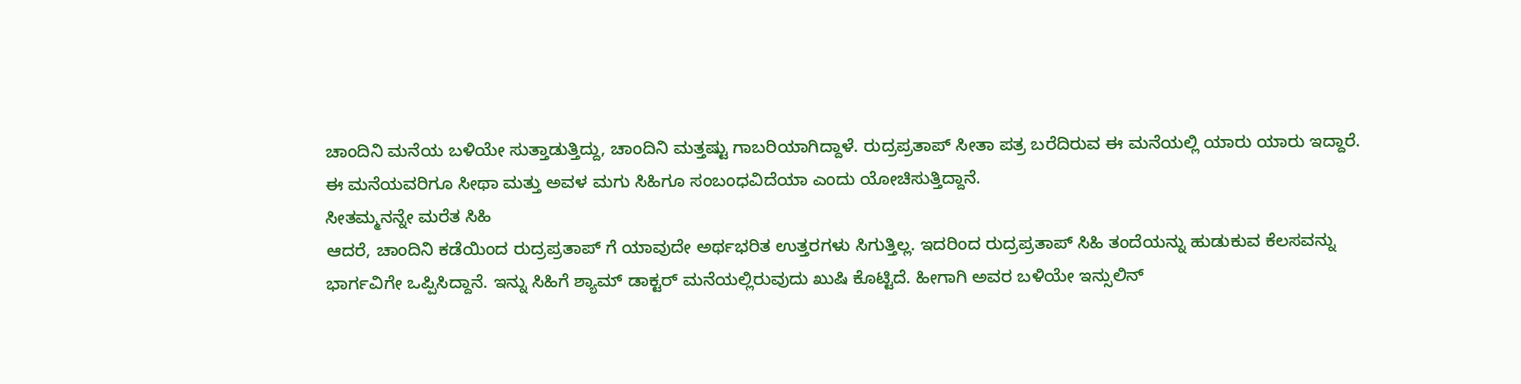ಚಾಂದಿನಿ ಮನೆಯ ಬಳಿಯೇ ಸುತ್ತಾಡುತ್ತಿದ್ದು, ಚಾಂದಿನಿ ಮತ್ತಷ್ಟು ಗಾಬರಿಯಾಗಿದ್ದಾಳೆ. ರುದ್ರಪ್ರತಾಪ್ ಸೀತಾ ಪತ್ರ ಬರೆದಿರುವ ಈ ಮನೆಯಲ್ಲಿ ಯಾರು ಯಾರು ಇದ್ದಾರೆ. ಈ ಮನೆಯವರಿಗೂ ಸೀಥಾ ಮತ್ತು ಅವಳ ಮಗು ಸಿಹಿಗೂ ಸಂಬಂಧವಿದೆಯಾ ಎಂದು ಯೋಚಿಸುತ್ತಿದ್ದಾನೆ.
ಸೀತಮ್ಮನನ್ನೇ ಮರೆತ ಸಿಹಿ
ಆದರೆ, ಚಾಂದಿನಿ ಕಡೆಯಿಂದ ರುದ್ರಪ್ರತಾಪ್ ಗೆ ಯಾವುದೇ ಅರ್ಥಭರಿತ ಉತ್ತರಗಳು ಸಿಗುತ್ತಿಲ್ಲ. ಇದರಿಂದ ರುದ್ರಪ್ರತಾಪ್ ಸಿಹಿ ತಂದೆಯನ್ನು ಹುಡುಕುವ ಕೆಲಸವನ್ನು ಭಾರ್ಗವಿಗೇ ಒಪ್ಪಿಸಿದ್ದಾನೆ. ಇನ್ನು ಸಿಹಿಗೆ ಶ್ಯಾಮ್ ಡಾಕ್ಟರ್ ಮನೆಯಲ್ಲಿರುವುದು ಖುಷಿ ಕೊಟ್ಟಿದೆ. ಹೀಗಾಗಿ ಅವರ ಬಳಿಯೇ ಇನ್ಸುಲಿನ್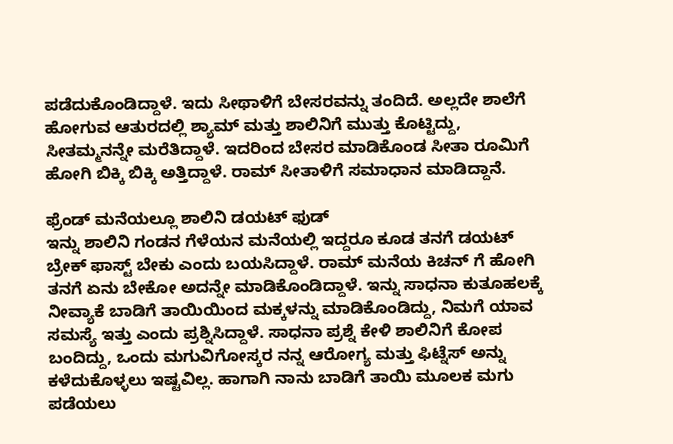ಪಡೆದುಕೊಂಡಿದ್ದಾಳೆ. ಇದು ಸೀಥಾಳಿಗೆ ಬೇಸರವನ್ನು ತಂದಿದೆ. ಅಲ್ಲದೇ ಶಾಲೆಗೆ ಹೋಗುವ ಆತುರದಲ್ಲಿ ಶ್ಯಾಮ್ ಮತ್ತು ಶಾಲಿನಿಗೆ ಮುತ್ತು ಕೊಟ್ಟಿದ್ದು, ಸೀತಮ್ಮನನ್ನೇ ಮರೆತಿದ್ದಾಳೆ. ಇದರಿಂದ ಬೇಸರ ಮಾಡಿಕೊಂಡ ಸೀತಾ ರೂಮಿಗೆ ಹೋಗಿ ಬಿಕ್ಕಿ ಬಿಕ್ಕಿ ಅತ್ತಿದ್ದಾಳೆ. ರಾಮ್ ಸೀತಾಳಿಗೆ ಸಮಾಧಾನ ಮಾಡಿದ್ದಾನೆ.

ಫ್ರೆಂಡ್ ಮನೆಯಲ್ಲೂ ಶಾಲಿನಿ ಡಯಟ್ ಫುಡ್
ಇನ್ನು ಶಾಲಿನಿ ಗಂಡನ ಗೆಳೆಯನ ಮನೆಯಲ್ಲಿ ಇದ್ದರೂ ಕೂಡ ತನಗೆ ಡಯಟ್ ಬ್ರೇಕ್ ಫಾಸ್ಟ್ ಬೇಕು ಎಂದು ಬಯಸಿದ್ದಾಳೆ. ರಾಮ್ ಮನೆಯ ಕಿಚನ್ ಗೆ ಹೋಗಿ ತನಗೆ ಏನು ಬೇಕೋ ಅದನ್ನೇ ಮಾಡಿಕೊಂಡಿದ್ದಾಳೆ. ಇನ್ನು ಸಾಧನಾ ಕುತೂಹಲಕ್ಕೆ ನೀವ್ಯಾಕೆ ಬಾಡಿಗೆ ತಾಯಿಯಿಂದ ಮಕ್ಕಳನ್ನು ಮಾಡಿಕೊಂಡಿದ್ದು, ನಿಮಗೆ ಯಾವ ಸಮಸ್ಯೆ ಇತ್ತು ಎಂದು ಪ್ರಶ್ನಿಸಿದ್ದಾಳೆ. ಸಾಧನಾ ಪ್ರಶ್ನೆ ಕೇಳಿ ಶಾಲಿನಿಗೆ ಕೋಪ ಬಂದಿದ್ದು, ಒಂದು ಮಗುವಿಗೋಸ್ಕರ ನನ್ನ ಆರೋಗ್ಯ ಮತ್ತು ಫಿಟ್ನೆಸ್ ಅನ್ನು ಕಳೆದುಕೊಳ್ಳಲು ಇಷ್ಟವಿಲ್ಲ. ಹಾಗಾಗಿ ನಾನು ಬಾಡಿಗೆ ತಾಯಿ ಮೂಲಕ ಮಗು ಪಡೆಯಲು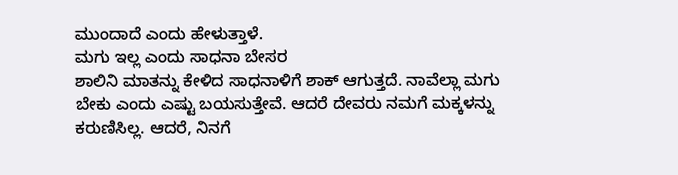ಮುಂದಾದೆ ಎಂದು ಹೇಳುತ್ತಾಳೆ.
ಮಗು ಇಲ್ಲ ಎಂದು ಸಾಧನಾ ಬೇಸರ
ಶಾಲಿನಿ ಮಾತನ್ನು ಕೇಳಿದ ಸಾಧನಾಳಿಗೆ ಶಾಕ್ ಆಗುತ್ತದೆ. ನಾವೆಲ್ಲಾ ಮಗು ಬೇಕು ಎಂದು ಎಷ್ಟು ಬಯಸುತ್ತೇವೆ. ಆದರೆ ದೇವರು ನಮಗೆ ಮಕ್ಕಳನ್ನು ಕರುಣಿಸಿಲ್ಲ. ಆದರೆ, ನಿನಗೆ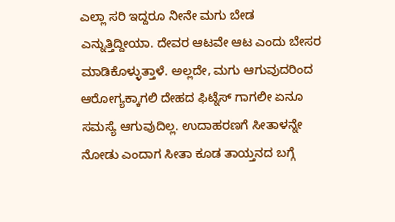ಎಲ್ಲಾ ಸರಿ ಇದ್ದರೂ ನೀನೇ ಮಗು ಬೇಡ ಎನ್ನುತ್ತಿದ್ದೀಯಾ. ದೇವರ ಆಟವೇ ಆಟ ಎಂದು ಬೇಸರ ಮಾಡಿಕೊಳ್ಳುತ್ತಾಳೆ. ಅಲ್ಲದೇ, ಮಗು ಆಗುವುದರಿಂದ ಆರೋಗ್ಯಕ್ಕಾಗಲಿ ದೇಹದ ಫಿಟ್ನೆಸ್ ಗಾಗಲೀ ಏನೂ ಸಮಸ್ಯೆ ಆಗುವುದಿಲ್ಲ. ಉದಾಹರಣಗೆ ಸೀತಾಳನ್ನೇ ನೋಡು ಎಂದಾಗ ಸೀತಾ ಕೂಡ ತಾಯ್ತನದ ಬಗ್ಗೆ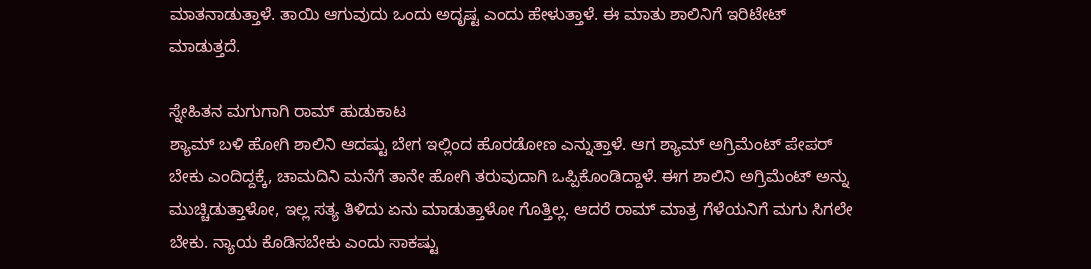ಮಾತನಾಡುತ್ತಾಳೆ. ತಾಯಿ ಆಗುವುದು ಒಂದು ಅದೃಷ್ಟ ಎಂದು ಹೇಳುತ್ತಾಳೆ. ಈ ಮಾತು ಶಾಲಿನಿಗೆ ಇರಿಟೇಟ್ ಮಾಡುತ್ತದೆ.

ಸ್ನೇಹಿತನ ಮಗುಗಾಗಿ ರಾಮ್ ಹುಡುಕಾಟ
ಶ್ಯಾಮ್ ಬಳಿ ಹೋಗಿ ಶಾಲಿನಿ ಆದಷ್ಟು ಬೇಗ ಇಲ್ಲಿಂದ ಹೊರಡೋಣ ಎನ್ನುತ್ತಾಳೆ. ಆಗ ಶ್ಯಾಮ್ ಅಗ್ರಿಮೆಂಟ್ ಪೇಪರ್ ಬೇಕು ಎಂದಿದ್ದಕ್ಕೆ, ಚಾಮದಿನಿ ಮನೆಗೆ ತಾನೇ ಹೋಗಿ ತರುವುದಾಗಿ ಒಪ್ಪಿಕೊಂಡಿದ್ದಾಳೆ. ಈಗ ಶಾಲಿನಿ ಅಗ್ರಿಮೆಂಟ್ ಅನ್ನು ಮುಚ್ಚಿಡುತ್ತಾಳೋ, ಇಲ್ಲ ಸತ್ಯ ತಿಳಿದು ಏನು ಮಾಡುತ್ತಾಳೋ ಗೊತ್ತಿಲ್ಲ. ಆದರೆ ರಾಮ್ ಮಾತ್ರ ಗೆಳೆಯನಿಗೆ ಮಗು ಸಿಗಲೇ ಬೇಕು. ನ್ಯಾಯ ಕೊಡಿಸಬೇಕು ಎಂದು ಸಾಕಷ್ಟು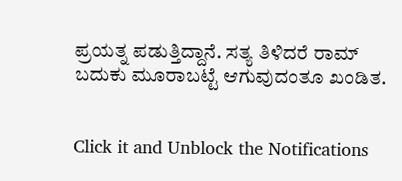ಪ್ರಯತ್ನ ಪಡುತ್ತಿದ್ದಾನೆ. ಸತ್ಯ ತಿಳಿದರೆ ರಾಮ್ ಬದುಕು ಮೂರಾಬಟ್ಟೆ ಆಗುವುದಂತೂ ಖಂಡಿತ.


Click it and Unblock the Notifications